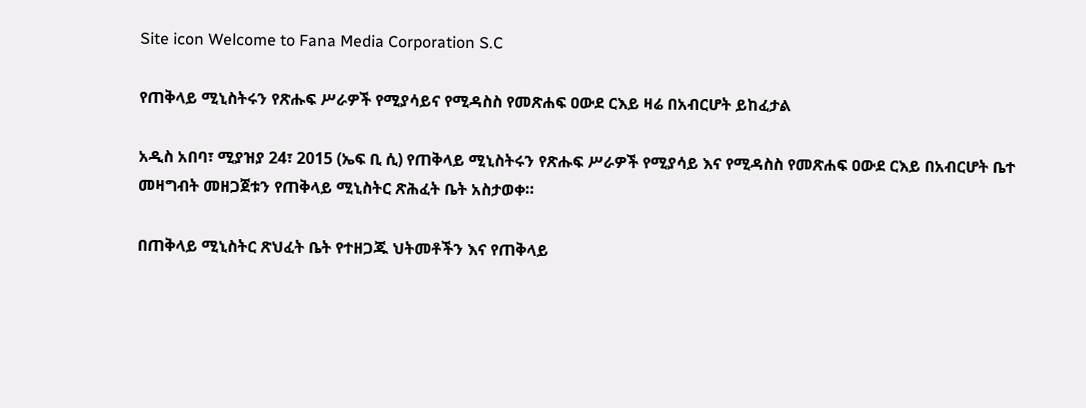Site icon Welcome to Fana Media Corporation S.C

የጠቅላይ ሚኒስትሩን የጽሑፍ ሥራዎች የሚያሳይና የሚዳስስ የመጽሐፍ ዐውደ ርእይ ዛሬ በአብርሆት ይከፈታል

አዲስ አበባ፣ ሚያዝያ 24፣ 2015 (ኤፍ ቢ ሲ) የጠቅላይ ሚኒስትሩን የጽሑፍ ሥራዎች የሚያሳይ እና የሚዳስስ የመጽሐፍ ዐውደ ርእይ በአብርሆት ቤተ መዛግብት መዘጋጀቱን የጠቅላይ ሚኒስትር ጽሕፈት ቤት አስታወቀ።

በጠቅላይ ሚኒስትር ጽህፈት ቤት የተዘጋጁ ህትመቶችን እና የጠቅላይ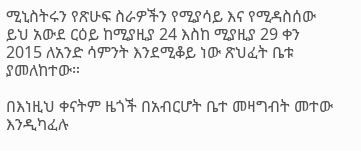ሚኒስትሩን የጽሁፍ ስራዎችን የሚያሳይ እና የሚዳስሰው ይህ አውደ ርዕይ ከሚያዚያ 24 እስከ ሚያዚያ 29 ቀን 2015 ለአንድ ሳምንት እንደሚቆይ ነው ጽህፈት ቤቱ ያመለከተው።

በእነዚህ ቀናትም ዜጎች በአብርሆት ቤተ መዛግብት መተው እንዲካፈሉ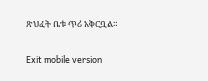ጽህፈት ቤቱ ጥሪ አቅርቧል።

Exit mobile version